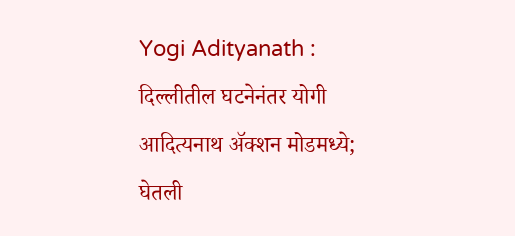Yogi Adityanath : दिल्लीतील घटनेनंतर योगी आदित्यनाथ ॲक्शन मोडमध्ये; घेतली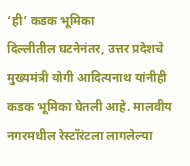‘ही’ कडक भूमिका
दिल्लीतील घटनेनंतर, उत्तर प्रदेशचे मुख्यमंत्री योगी आदित्यनाथ यांनीही कडक भूमिका घेतली आहे. मालवीय नगरमधील रेस्टॉरंटला लागलेल्या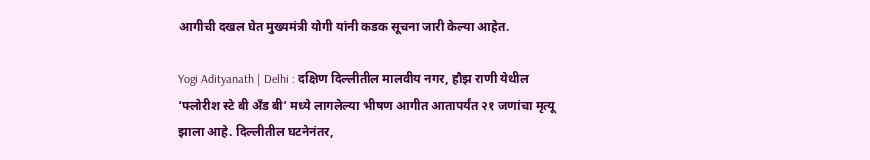आगीची दखल घेत मुख्यमंत्री योगी यांनी कडक सूचना जारी केल्या आहेत.

Yogi Adityanath | Delhi : दक्षिण दिल्लीतील मालवीय नगर, हौझ राणी येथील ‘फ्लोरीश स्टे बी अँड बी’ मध्ये लागलेल्या भीषण आगीत आतापर्यंत २१ जणांचा मृत्यू झाला आहे. दिल्लीतील घटनेनंतर,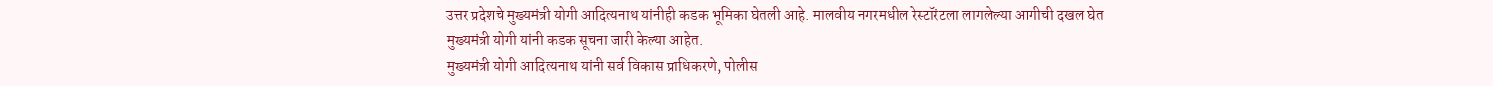उत्तर प्रदेशचे मुख्यमंत्री योगी आदित्यनाथ यांनीही कडक भूमिका घेतली आहे. मालवीय नगरमधील रेस्टॉरंटला लागलेल्या आगीची दखल घेत मुख्यमंत्री योगी यांनी कडक सूचना जारी केल्या आहेत.
मुख्यमंत्री योगी आदित्यनाथ यांनी सर्व विकास प्राधिकरणे, पोलीस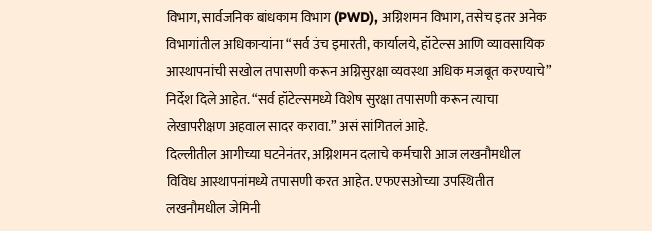विभाग, सार्वजनिक बांधकाम विभाग (PWD), अग्निशमन विभाग, तसेच इतर अनेक विभागांतील अधिकाऱ्यांना “सर्व उंच इमारती, कार्यालये, हॉटेल्स आणि व्यावसायिक आस्थापनांची सखोल तपासणी करून अग्निसुरक्षा व्यवस्था अधिक मजबूत करण्याचे” निर्देश दिले आहेत. “सर्व हॉटेल्समध्ये विशेष सुरक्षा तपासणी करून त्याचा लेखापरीक्षण अहवाल सादर करावा.” असं सांगितलं आहे.
दिल्लीतील आगीच्या घटनेनंतर, अग्निशमन दलाचे कर्मचारी आज लखनौमधील विविध आस्थापनांमध्ये तपासणी करत आहेत. एफएसओच्या उपस्थितीत लखनौमधील जेमिनी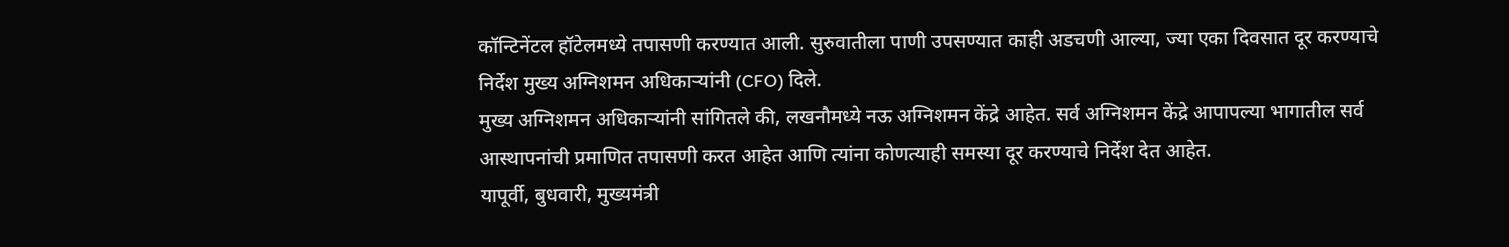कॉन्टिनेंटल हॉटेलमध्ये तपासणी करण्यात आली. सुरुवातीला पाणी उपसण्यात काही अडचणी आल्या, ज्या एका दिवसात दूर करण्याचे निर्देश मुख्य अग्निशमन अधिकाऱ्यांनी (CFO) दिले.
मुख्य अग्निशमन अधिकाऱ्यांनी सांगितले की, लखनौमध्ये नऊ अग्निशमन केंद्रे आहेत. सर्व अग्निशमन केंद्रे आपापल्या भागातील सर्व आस्थापनांची प्रमाणित तपासणी करत आहेत आणि त्यांना कोणत्याही समस्या दूर करण्याचे निर्देश देत आहेत.
यापूर्वी, बुधवारी, मुख्यमंत्री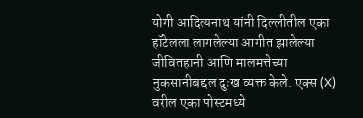योगी आदित्यनाथ यांनी दिल्लीतील एका हॉटेलला लागलेल्या आगीत झालेल्या जीवितहानी आणि मालमत्तेच्या नुकसानीबद्दल दुःख व्यक्त केले. एक्स (X) वरील एका पोस्टमध्ये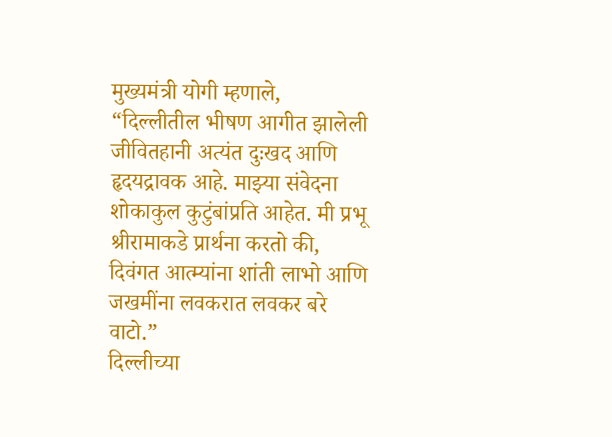मुख्यमंत्री योगी म्हणाले, “दिल्लीतील भीषण आगीत झालेली जीवितहानी अत्यंत दुःखद आणि हृदयद्रावक आहे. माझ्या संवेदना शोकाकुल कुटुंबांप्रति आहेत. मी प्रभू श्रीरामाकडे प्रार्थना करतो की, दिवंगत आत्म्यांना शांती लाभो आणि जखमींना लवकरात लवकर बरे वाटो.”
दिल्लीच्या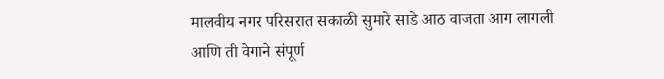मालवीय नगर परिसरात सकाळी सुमारे साडे आठ वाजता आग लागली आणि ती वेगाने संपूर्ण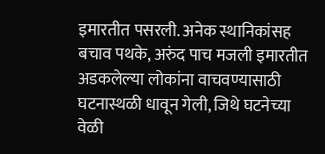इमारतीत पसरली. अनेक स्थानिकांसह बचाव पथके, अरुंद पाच मजली इमारतीत अडकलेल्या लोकांना वाचवण्यासाठी घटनास्थळी धावून गेली, जिथे घटनेच्या वेळी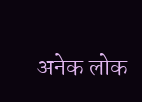अनेक लोक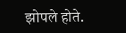झोपले होते.